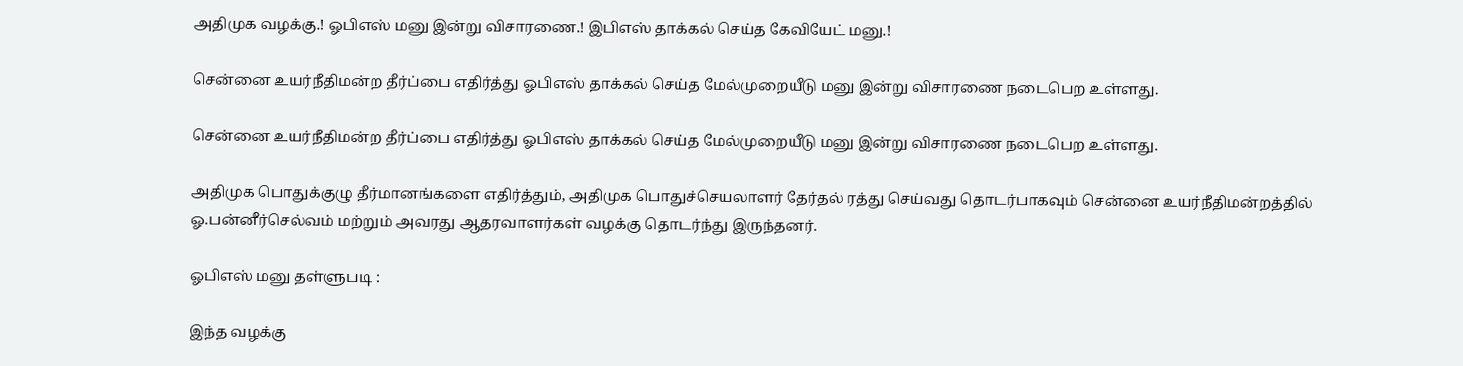அதிமுக வழக்கு.! ஓபிஎஸ் மனு இன்று விசாரணை.! இபிஎஸ் தாக்கல் செய்த கேவியேட் மனு.!

சென்னை உயர்நீதிமன்ற தீர்ப்பை எதிர்த்து ஓபிஎஸ் தாக்கல் செய்த மேல்முறையீடு மனு இன்று விசாரணை நடைபெற உள்ளது.

சென்னை உயர்நீதிமன்ற தீர்ப்பை எதிர்த்து ஓபிஎஸ் தாக்கல் செய்த மேல்முறையீடு மனு இன்று விசாரணை நடைபெற உள்ளது.

அதிமுக பொதுக்குழு தீர்மானங்களை எதிர்த்தும், அதிமுக பொதுச்செயலாளர் தேர்தல் ரத்து செய்வது தொடர்பாகவும் சென்னை உயர்நீதிமன்றத்தில் ஓ.பன்னீர்செல்வம் மற்றும் அவரது ஆதரவாளர்கள் வழக்கு தொடர்ந்து இருந்தனர்.

ஓபிஎஸ் மனு தள்ளுபடி :

இந்த வழக்கு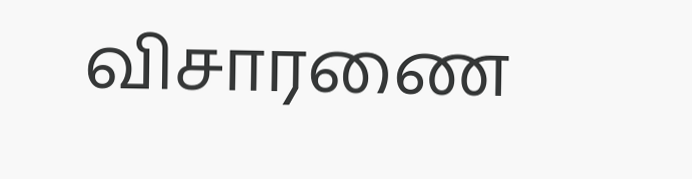விசாரணை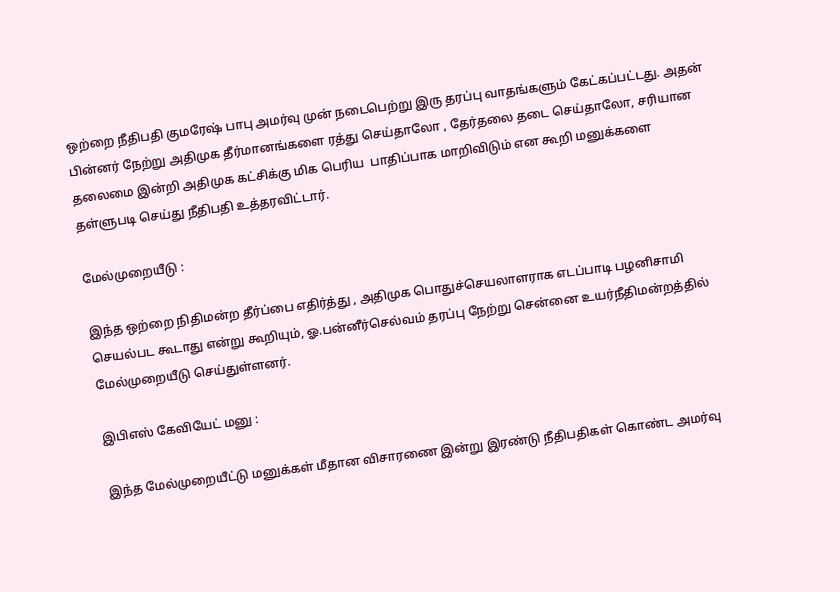ஒற்றை நீதிபதி குமரேஷ் பாபு அமர்வு முன் நடைபெற்று இரு தரப்பு வாதங்களும் கேட்கப்பட்டது. அதன் பின்னர் நேற்று அதிமுக தீர்மானங்களை ரத்து செய்தாலோ , தேர்தலை தடை செய்தாலோ, சரியான தலைமை இன்றி அதிமுக கட்சிக்கு மிக பெரிய  பாதிப்பாக மாறிவிடும் என கூறி மனுக்களை தள்ளுபடி செய்து நீதிபதி உத்தரவிட்டார்.

மேல்முறையீடு :

இந்த ஒற்றை நிதிமன்ற தீர்ப்பை எதிர்த்து , அதிமுக பொதுச்செயலாளராக எடப்பாடி பழனிசாமி செயல்பட கூடாது என்று கூறியும், ஓ.பன்னீர்செல்வம் தரப்பு நேற்று சென்னை உயர்நீதிமன்றத்தில் மேல்முறையீடு செய்துள்ளனர்.

இபிஎஸ் கேவியேட் மனு :

இந்த மேல்முறையீட்டு மனுக்கள் மீதான விசாரணை இன்று இரண்டு நீதிபதிகள் கொண்ட அமர்வு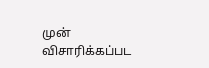முன் விசாரிக்கப்பட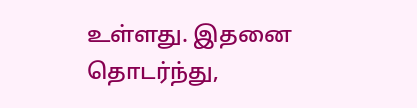உள்ளது. இதனை தொடர்ந்து,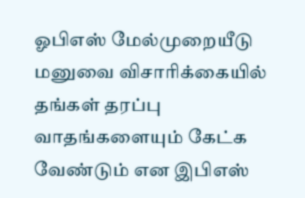ஓபிஎஸ் மேல்முறையீடு மனுவை விசாரிக்கையில் தங்கள் தரப்பு வாதங்களையும் கேட்க வேண்டும் என இபிஎஸ்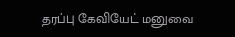தரப்பு கேவியேட் மனுவை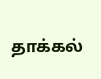தாக்கல்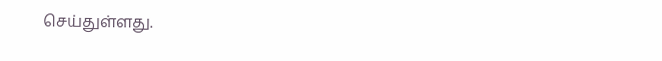செய்துள்ளது.